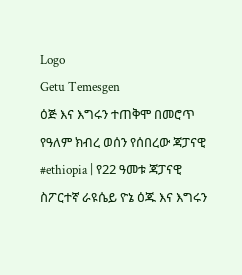Logo
Getu Temesgen
ዕጅ እና እግሩን ተጠቅሞ በመሮጥ የዓለም ክብረ ወሰን የሰበረው ጃፓናዊ
#ethiopia | የ22 ዓመቱ ጃፓናዊ ስፖርተኛ ራዩሴይ ዮኔ ዕጁ እና እግሩን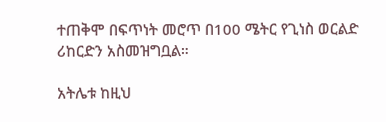ተጠቅሞ በፍጥነት መሮጥ በ100 ሜትር የጊነስ ወርልድ ሪከርድን አስመዝግቧል።

አትሌቱ ከዚህ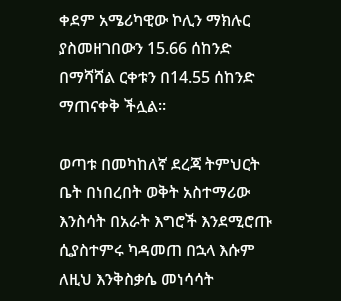ቀደም አሜሪካዊው ኮሊን ማክሉር ያስመዘገበውን 15.66 ሰከንድ በማሻሻል ርቀቱን በ14.55 ሰከንድ ማጠናቀቅ ችሏል።

ወጣቱ በመካከለኛ ደረጃ ትምህርት ቤት በነበረበት ወቅት አስተማሪው እንስሳት በአራት እግሮች እንደሚሮጡ ሲያስተምሩ ካዳመጠ በኋላ እሱም ለዚህ እንቅስቃሴ መነሳሳት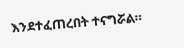እንደተፈጠረበት ተናግሯል።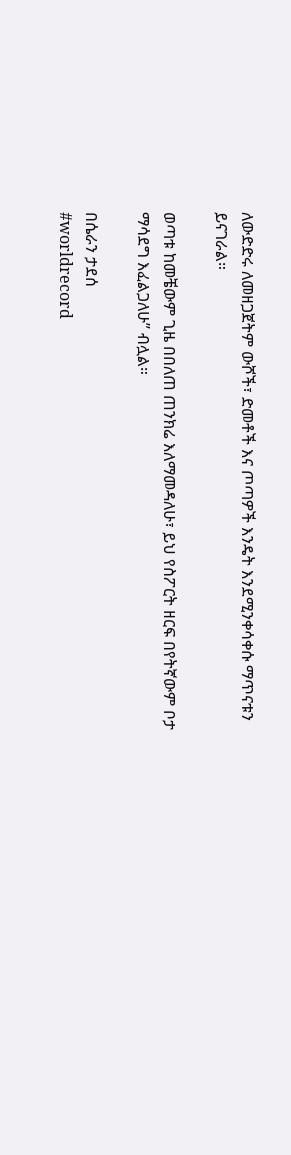ለውድድሩ ለመዘጋጀትም ውሾች፣ ድመቶች እና ጦጣዎች እንዴት እንደሚንቀሳቀሱ ማጥናቱን ይናገራል።

ወጣቱ ከመቼውም ጊዜ በበለጠ ጠንክሬ እለማመዳለሁ፣ ይህ የስፖርት ዘርፍ በየትኛውም ቦታ ማሳደግ እፈልጋለሁ” ብሏል።

በሴራን ታደሰ
#worldrecord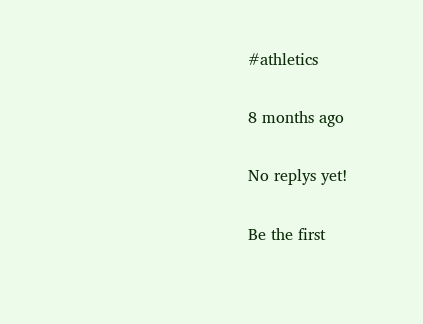#athletics

8 months ago

No replys yet!

Be the first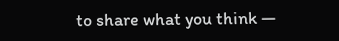to share what you think —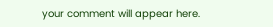your comment will appear here.